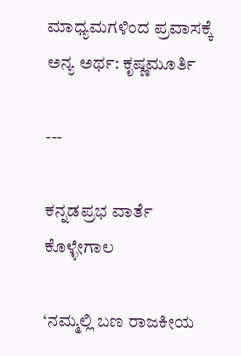ಮಾಧ್ಯಮಗಳಿಂದ ಪ್ರವಾಸಕ್ಕೆ ಅನ್ಯ ಅರ್ಥ: ಕೃಷ್ಣಮೂರ್ತಿ

---

ಕನ್ನಡಪ್ರಭ ವಾರ್ತೆ ಕೊಳ್ಳೇಗಾಲ

‘ನಮ್ಮಲ್ಲಿ ಬಣ ರಾಜಕೀಯ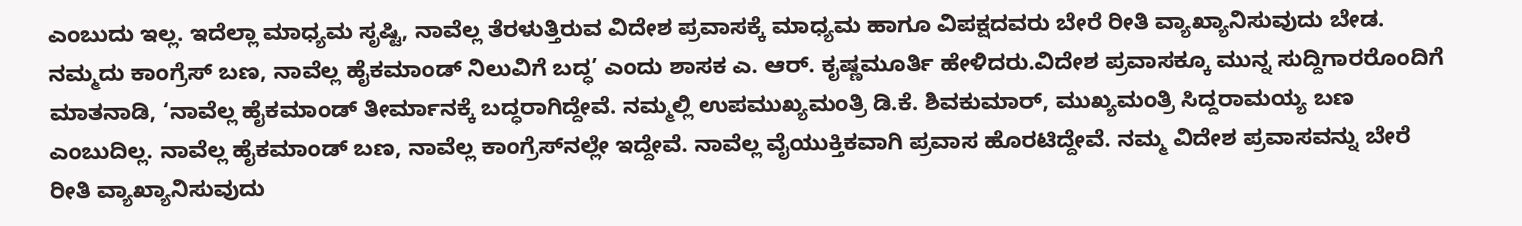ಎಂಬುದು ಇಲ್ಲ. ಇದೆಲ್ಲಾ ಮಾಧ್ಯಮ ಸೃಷ್ಟಿ, ನಾವೆಲ್ಲ ತೆರಳುತ್ತಿರುವ ವಿದೇಶ ಪ್ರವಾಸಕ್ಕೆ ಮಾಧ್ಯಮ ಹಾಗೂ ವಿಪಕ್ಷದವರು ಬೇರೆ ರೀತಿ ವ್ಯಾಖ್ಯಾನಿಸುವುದು ಬೇಡ. ನಮ್ಮದು ಕಾಂಗ್ರೆಸ್‌ ಬಣ, ನಾವೆಲ್ಲ ಹೈಕಮಾಂಡ್ ನಿಲುವಿಗೆ ಬದ್ಧ’ ಎಂದು ಶಾಸಕ ಎ. ಆರ್‌. ಕೖಷ್ಣಮೂರ್ತಿ ಹೇಳಿದರು.ವಿದೇಶ ಪ್ರವಾಸಕ್ಕೂ ಮುನ್ನ ಸುದ್ದಿಗಾರರೊಂದಿಗೆ ಮಾತನಾಡಿ, ‘ನಾವೆಲ್ಲ ಹೈಕಮಾಂಡ್ ತೀರ್ಮಾನಕ್ಕೆ ಬದ್ಧರಾಗಿದ್ದೇವೆ. ನಮ್ಮಲ್ಲಿ ಉಪಮುಖ್ಯಮಂತ್ರಿ ಡಿ.ಕೆ. ಶಿವಕುಮಾರ್‌, ಮುಖ್ಯಮಂತ್ರಿ ಸಿದ್ದರಾಮಯ್ಯ ಬಣ ಎಂಬುದಿಲ್ಲ. ನಾವೆಲ್ಲ ಹೈಕಮಾಂಡ್‌ ಬಣ, ನಾವೆಲ್ಲ ಕಾಂಗ್ರೆಸ್‌ನಲ್ಲೇ ಇದ್ದೇವೆ. ನಾವೆಲ್ಲ ವೈಯುಕ್ತಿಕವಾಗಿ ಪ್ರವಾಸ ಹೊರಟಿದ್ದೇವೆ. ನಮ್ಮ ವಿದೇಶ ಪ್ರವಾಸವನ್ನು ಬೇರೆ ರೀತಿ ವ್ಯಾಖ್ಯಾನಿಸುವುದು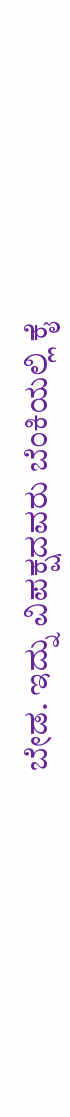ಬೇಡ. ಇದ್ನು ವಿಪಕ್ಷದವರು ಬೆಂಕಿಯಲ್ಲಿ ಕೈ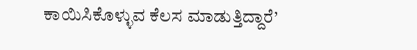ಕಾಯಿಸಿಕೊಳ್ಳುವ ಕೆಲಸ ಮಾಡುತ್ತಿದ್ದಾರೆ’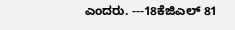ಎಂದರು. ---18ಕೆಜಿಎಲ್ 81